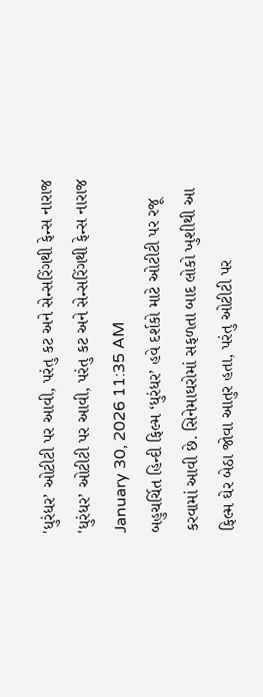'ધુરંધર’ ઓટીટી પર આવી, પરંતુ કટ અને સેન્સરિંગથી ફેન્સ નારાજ
'ધુરંધર’ ઓટીટી પર આવી, પરંતુ કટ અને સેન્સરિંગથી ફેન્સ નારાજ
January 30, 2026 11:35 AM
બહુચર્ચિત હિન્દી ફિલ્મ ‘ધુરંધર’ હવે દર્શકો માટે ઓટીટી પર રજૂ કરવામાં આવી છે. સિનેમાઘરોમાં સફળતા બાદ લોકો ખુશીથી આ ફિલ્મ ઘેર બેઠા જોવા આતુર હતા, પરંતુ ઓટીટી પર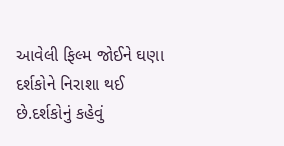આવેલી ફિલ્મ જોઈને ઘણા દર્શકોને નિરાશા થઈ છે.દર્શકોનું કહેવું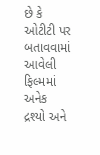છે કે ઓટીટી પર બતાવવામાં આવેલી ફિલ્મમાં અનેક દ્રશ્યો અને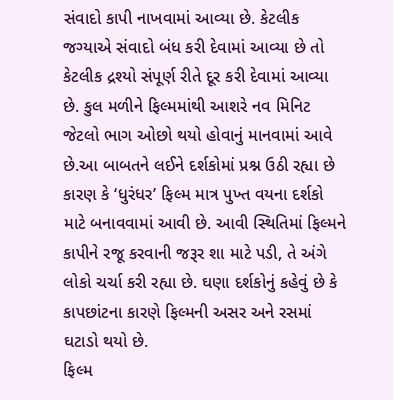સંવાદો કાપી નાખવામાં આવ્યા છે. કેટલીક જગ્યાએ સંવાદો બંધ કરી દેવામાં આવ્યા છે તો કેટલીક દ્રશ્યો સંપૂર્ણ રીતે દૂર કરી દેવામાં આવ્યા છે. કુલ મળીને ફિલ્મમાંથી આશરે નવ મિનિટ જેટલો ભાગ ઓછો થયો હોવાનું માનવામાં આવે છે.આ બાબતને લઈને દર્શકોમાં પ્રશ્ન ઉઠી રહ્યા છે કારણ કે ‘ધુરંધર’ ફિલ્મ માત્ર પુખ્ત વયના દર્શકો માટે બનાવવામાં આવી છે. આવી સ્થિતિમાં ફિલ્મને કાપીને રજૂ કરવાની જરૂર શા માટે પડી, તે અંગે લોકો ચર્ચા કરી રહ્યા છે. ઘણા દર્શકોનું કહેવું છે કે કાપછાંટના કારણે ફિલ્મની અસર અને રસમાં ઘટાડો થયો છે.
ફિલ્મ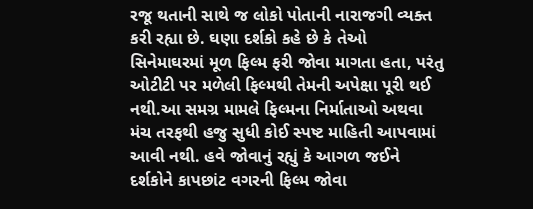રજૂ થતાની સાથે જ લોકો પોતાની નારાજગી વ્યક્ત કરી રહ્યા છે. ઘણા દર્શકો કહે છે કે તેઓ સિનેમાઘરમાં મૂળ ફિલ્મ ફરી જોવા માગતા હતા, પરંતુ ઓટીટી પર મળેલી ફિલ્મથી તેમની અપેક્ષા પૂરી થઈ નથી.આ સમગ્ર મામલે ફિલ્મના નિર્માતાઓ અથવા મંચ તરફથી હજુ સુધી કોઈ સ્પષ્ટ માહિતી આપવામાં આવી નથી. હવે જોવાનું રહ્યું કે આગળ જઈને દર્શકોને કાપછાંટ વગરની ફિલ્મ જોવા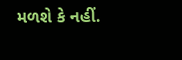મળશે કે નહીં.